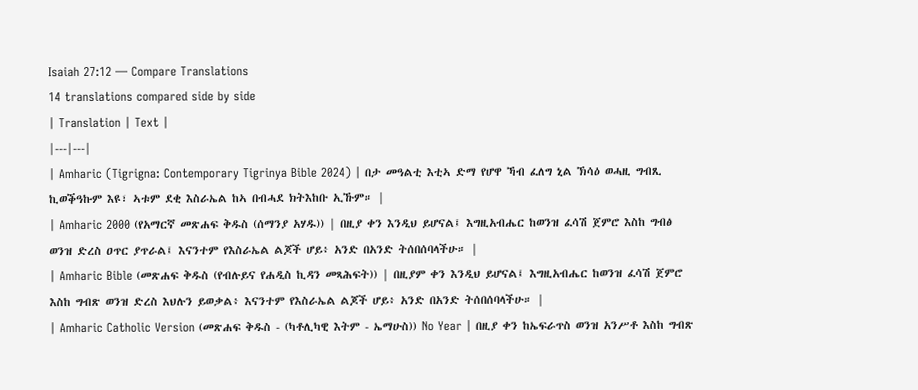Isaiah 27:12 — Compare Translations
14 translations compared side by side
| Translation | Text |
|---|---|
| Amharic (Tigrigna: Contemporary Tigrinya Bible 2024) | በታ መዓልቲ እቲኣ ድማ የሆዋ ኻብ ፈለግ ኒል ኽሳዕ ወሓዚ ግብጺ ኪወቕዓኩም እዩ፣ ኣቱም ደቂ እስራኤል ከኣ በብሓደ ክትእከቡ ኢኹም። |
| Amharic 2000 (የአማርኛ መጽሐፍ ቅዱስ (ሰማንያ አሃዱ)) | በዚያ ቀን እንዲህ ይሆናል፤ እግዚአብሔር ከወንዝ ፈሳሽ ጀምሮ እስከ ግብፅ ወንዝ ድረስ ዐጥር ያጥራል፤ እናንተም የእስራኤል ልጆች ሆይ፥ አንድ በአንድ ትሰበሰባላችሁ። |
| Amharic Bible (መጽሐፍ ቅዱስ (የብሉይና የሐዲስ ኪዳን መጻሕፍት)) | በዚያም ቀን እንዲህ ይሆናል፤ እግዚአብሔር ከወንዝ ፈሳሽ ጀምሮ እስከ ግብጽ ወንዝ ድረስ እህሉን ይወቃል፥ እናንተም የእስራኤል ልጆች ሆይ፥ አንድ በአንድ ትሰበሰባላችሁ። |
| Amharic Catholic Version (መጽሐፍ ቅዱስ - (ካቶሊካዊ እትም - ኤማሁስ)) No Year | በዚያ ቀን ከኤፍራጥስ ወንዝ አንሥቶ እስከ ግብጽ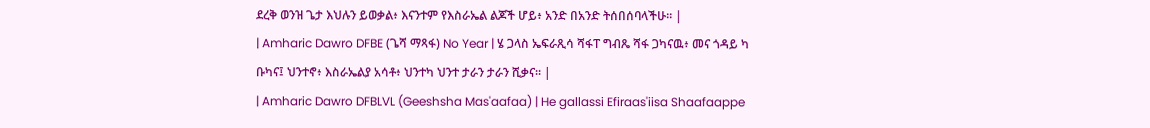ደረቅ ወንዝ ጌታ እህሉን ይወቃል፥ እናንተም የእስራኤል ልጆች ሆይ፥ አንድ በአንድ ትሰበሰባላችሁ። |
| Amharic Dawro DFBE (ጌሻ ማጻፋ) No Year | ሄ ጋላስ ኤፍራጺሳ ሻፋፐ ግብጼ ሻፋ ጋካናዉ፥ መና ጎዳይ ካ ቡካና፤ ህንተኖ፥ እስራኤልያ አሳቶ፥ ህንተካ ህንተ ታራን ታራን ሺቃና። |
| Amharic Dawro DFBLVL (Geeshsha Mas'aafaa) | He gallassi Efiraas'iisa Shaafaappe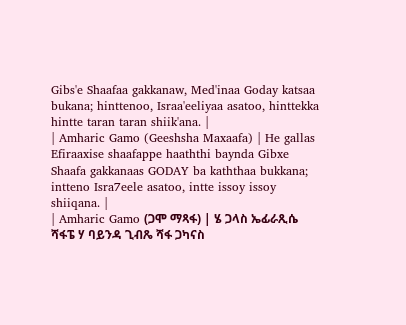Gibs'e Shaafaa gakkanaw, Med'inaa Goday katsaa bukana; hinttenoo, Israa'eeliyaa asatoo, hinttekka hintte taran taran shiik'ana. |
| Amharic Gamo (Geeshsha Maxaafa) | He gallas Efiraaxise shaafappe haaththi baynda Gibxe Shaafa gakkanaas GODAY ba kaththaa bukkana; intteno Isra7eele asatoo, intte issoy issoy shiiqana. |
| Amharic Gamo (ጋሞ ማጻፋ) | ሄ ጋላስ ኤፊራጺሴ ሻፋፔ ሃ ባይንዳ ጊብጼ ሻፋ ጋካናስ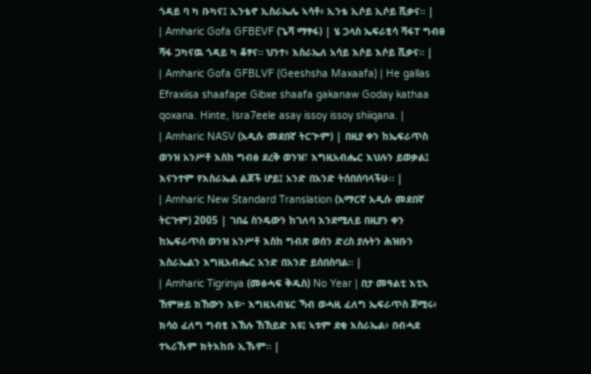ጎዳይ ባ ካ ቡካና፤ ኢንቴኖ ኢስራኤሌ ኣሳቶ፥ ኢንቴ ኢሶይ ኢሶይ ሺቃና። |
| Amharic Gofa GFBEVF (ጌሻ ማፃፋ) | ሄ ጋላስ ኤፍራፂሳ ሻፋፐ ግብፀ ሻፋ ጋካናዉ ጎዳይ ካ ቆፃና። ህንተ፥ እስራኤለ አሳይ እሶይ እሶይ ሺቃና። |
| Amharic Gofa GFBLVF (Geeshsha Maxaafa) | He gallas Efraxiisa shaafape Gibxe shaafa gakanaw Goday kathaa qoxana. Hinte, Isra7eele asay issoy issoy shiiqana. |
| Amharic NASV (አዲሱ መደበኛ ትርጒም) | በዚያ ቀን ከኤፍራጥስ ወንዝ አንሥቶ እስከ ግብፅ ደረቅ ወንዝ፣ እግዚአብሔር እህሉን ይወቃል፤ እናንተም የእስራኤል ልጆች ሆይ፤ አንድ በአንድ ትሰበሰባላችሁ። |
| Amharic New Standard Translation (አማርኛ አዲሱ መደበኛ ትርጉም) 2005 | ገበሬ ስንዴውን ከገለባ እንደሚለይ በዚያን ቀን ከኤፍራጥስ ወንዝ አንሥቶ እስከ ግብጽ ወሰን ድረስ ያሉትን ሕዝቡን እስራኤልን እግዚአብሔር አንድ በአንድ ይሰበስባል። |
| Amharic Tigrinya (መፅሓፍ ቅዱስ) No Year | በታ መዓልቲ እቲኣ ኸምዙይ ክኸውን እዩ፦ እግዚኣብሄር ኻብ ወሓዚ ፈለግ ኤፍራጥስ ጀሚሩ፥ ክሳዕ ፈለግ ግብፂ እኽሉ ኸኽይድ እዩ፤ ኣቱም ደቂ እስራኤል፥ በብሓደ ተኣሪኹም ክትእከቡ ኢኹም። |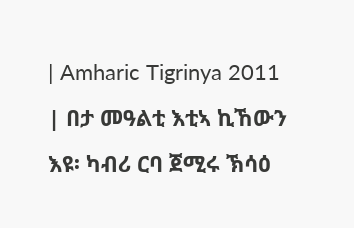| Amharic Tigrinya 2011 | በታ መዓልቲ እቲኣ ኪኸውን እዩ፡ ካብሪ ርባ ጀሚሩ ኽሳዕ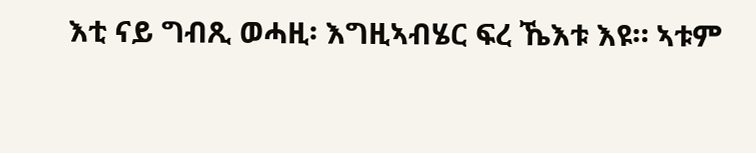እቲ ናይ ግብጺ ወሓዚ፡ እግዚኣብሄር ፍረ ኼእቱ እዩ። ኣቱም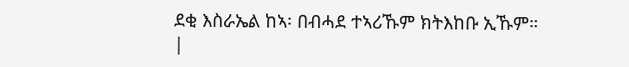ደቂ እስራኤል ከኣ፡ በብሓደ ተኣሪኹም ክትእከቡ ኢኹም። |